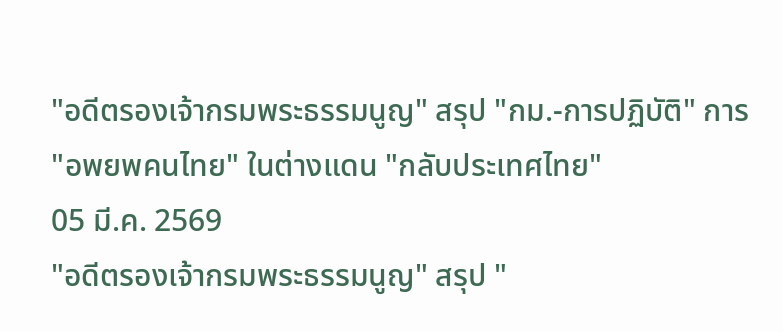"อดีตรองเจ้ากรมพระธรรมนูญ" สรุป "กม.-การปฏิบัติ" การ "อพยพคนไทย" ในต่างแดน "กลับประเทศไทย"
05 มี.ค. 2569
"อดีตรองเจ้ากรมพระธรรมนูญ" สรุป "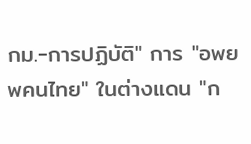กม.-การปฏิบัติ" การ "อพยพคนไทย" ในต่างแดน "ก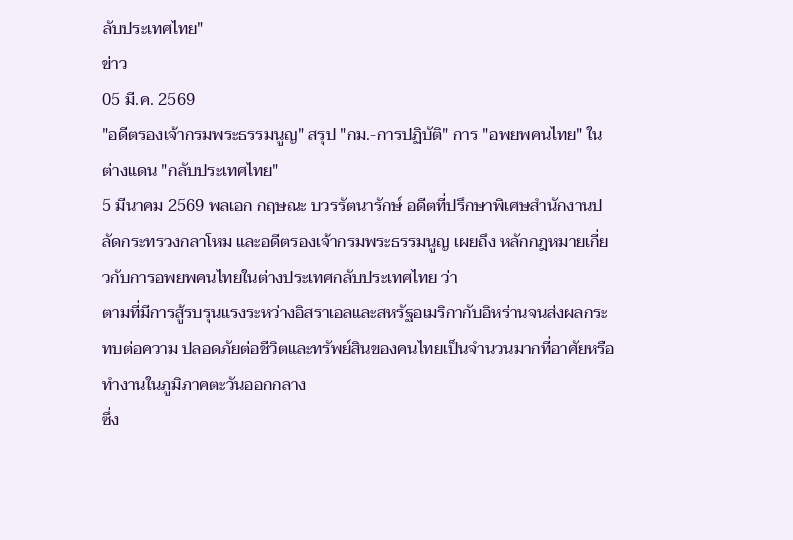ลับประเทศไทย"
ข่าว
05 มี.ค. 2569
"อดีตรองเจ้ากรมพระธรรมนูญ" สรุป "กม.-การปฏิบัติ" การ "อพยพคนไทย" ในต่างแดน "กลับประเทศไทย"
5 มีนาคม 2569 พลเอก กฤษณะ บวรรัตนารักษ์ อดีตที่ปรึกษาพิเศษสำนักงานปลัดกระทรวงกลาโหม และอดีตรองเจ้ากรมพระธรรมนูญ เผยถึง หลักกฎหมายเกี่ยวกับการอพยพคนไทยในต่างประเทศกลับประเทศไทย ว่า
ตามที่มีการสู้รบรุนแรงระหว่างอิสราเอลและสหรัฐอเมริกากับอิหร่านจนส่งผลกระทบต่อความ ปลอดภัยต่อชีวิตและทรัพย์สินของคนไทยเป็นจำนวนมากที่อาศัยหรือทำงานในภูมิภาคตะวันออกกลาง
ซึ่ง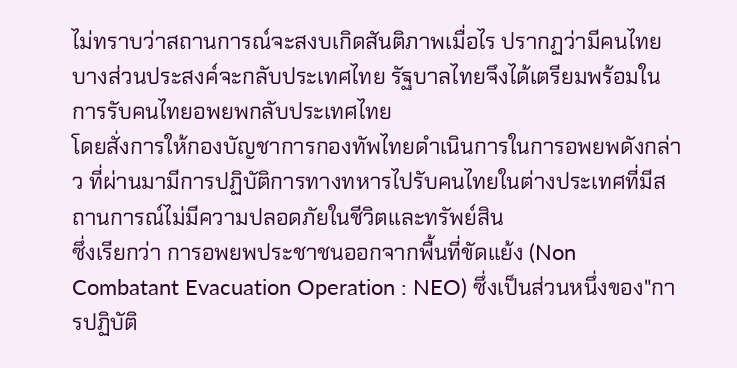ไม่ทราบว่าสถานการณ์จะสงบเกิดสันติภาพเมื่อไร ปรากฏว่ามีคนไทยบางส่วนประสงค์จะกลับประเทศไทย รัฐบาลไทยจึงได้เตรียมพร้อมในการรับคนไทยอพยพกลับประเทศไทย
โดยสั่งการให้กองบัญชาการกองทัพไทยดำเนินการในการอพยพดังกล่าว ที่ผ่านมามีการปฏิบัติการทางทหารไปรับคนไทยในต่างประเทศที่มีสถานการณ์ไม่มีความปลอดภัยในชีวิตและทรัพย์สิน
ซึ่งเรียกว่า การอพยพประชาชนออกจากพื้นที่ขัดแย้ง (Non Combatant Evacuation Operation : NEO) ซึ่งเป็นส่วนหนึ่งของ"การปฏิบัติ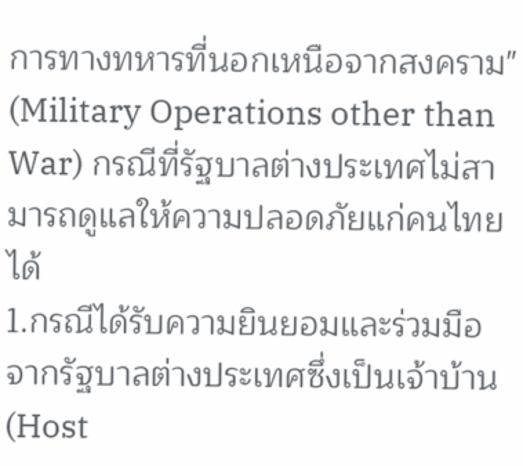การทางทหารที่นอกเหนือจากสงคราม" (Military Operations other than War) กรณีที่รัฐบาลต่างประเทศไม่สามารถดูแลให้ความปลอดภัยแก่คนไทยได้
1.กรณีได้รับความยินยอมและร่วมมือจากรัฐบาลต่างประเทศซึ่งเป็นเจ้าบ้าน (Host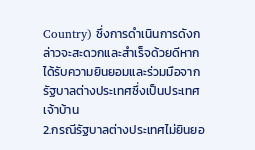Country) ซึ่งการดำเนินการดังกล่าวจะสะดวกและสำเร็จด้วยดีหากได้รับความยินยอมและร่วมมือจากรัฐบาลต่างประเทศซึ่งเป็นประเทศเจ้าบ้าน
2.กรณีรัฐบาลต่างประเทศไม่ยินยอ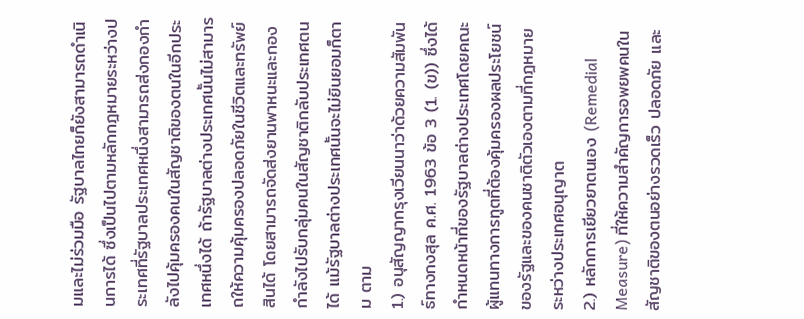มและไม่ร่วมมือ รัฐบาลไทยก็ยังสามารถดำเนินการได้ ซึ่งเป็นไปตามหลักกฎหมายระหว่างประเทศที่รัฐบาลประเทศหนึ่งสามารถส่งกองกำลังไปคุ้มครองคนในสัญชาติของตนในอีกประเทศหนึ่งได้ ถ้ารัฐบาลต่างประเทศนั้นไม่สามารถให้ความคุ้มครองปลอดภัยในชีวิตและทรัพย์สินได้ โดยสามารถจัดส่งยานพาหนะและกองกำลังไปรับกลุ่มคนในสัญชาติกลับประเทศตนได้ แม้รัฐบาลต่างประเทศนั้นจะไม่ยินยอมก็ตาม ตาม
1.) อนุสัญญากรุงเวียนนาว่าด้วยความสัมพันธ์ทางกงสุล ค.ศ. 1963 ข้อ 3 (1. (ข)) ซึ่งได้กำหนดหน้าที่ของรัฐบาลต่างประเทศโดยคณะผู้แทนทางการทูตที่ต้องคุ้มครองผลประโยชน์ของรัฐและของคนชาติตัวเองตามที่กฎหมายระหว่างประเทศอนุญาต
2.) หลักการเยียวยาตนเอง (Remedial Measure) ที่ให้ความสำคัญการอพยพคนในสัญชาติของตนอย่างรวดเร็ว ปลอดภัย และ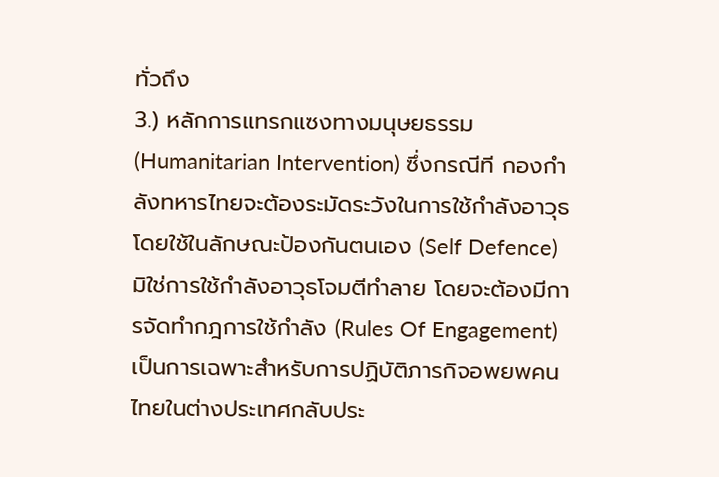ทั่วถึง
3.) หลักการแทรกแซงทางมนุษยธรรม (Humanitarian Intervention) ซึ่งกรณีที กองกำลังทหารไทยจะต้องระมัดระวังในการใช้กำลังอาวุธ โดยใช้ในลักษณะป้องกันตนเอง (Self Defence) มิใช่การใช้กำลังอาวุธโจมตีทำลาย โดยจะต้องมีการจัดทำกฎการใช้กำลัง (Rules Of Engagement) เป็นการเฉพาะสำหรับการปฏิบัติภารกิจอพยพคนไทยในต่างประเทศกลับประ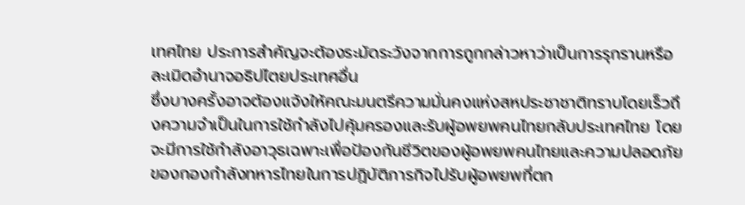เทศไทย ประการสำคัญจะต้องระมัดระวังจากการถูกกล่าวหาว่าเป็นการรุกรานหรือละเมิดอำนาจอธิปไตยประเทศอื่น
ซึ่งบางครั้งอาจต้องแจ้งให้คณะมนตรีความมั่นคงแห่งสหประชาชาติทราบโดยเร็วถึงความจำเป็นในการใช้กำลังไปคุ้มครองและรับผู้อพยพคนไทยกลับประเทศไทย โดยจะมีการใช้กำลังอาวุธเฉพาะเพื่อป้องกันชีวิตของผู้อพยพคนไทยและความปลอดภัยของกองกำลังทหารไทยในการปฏิบัติภารกิจไปรับผู้อพยพที่ตก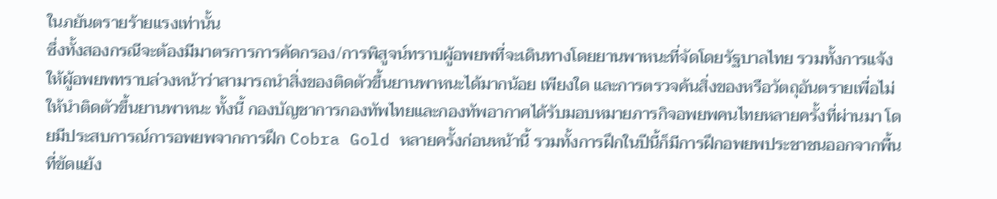ในภยันตรายร้ายแรงเท่านั้น
ซึ่งทั้งสองกรณีจะต้องมีมาตรการการคัดกรอง/การพิสูจน์ทราบผู้อพยพที่จะเดินทางโดยยานพาหนะที่จัดโดยรัฐบาลไทย รวมทั้งการแจ้งให้ผู้อพยพทราบล่วงหน้าว่าสามารถนำสิ่งของติดตัวขึ้นยานพาหนะได้มากน้อย เพียงใด และการตรวจค้นสิ่งของหรือวัตถุอันตรายเพื่อไม่ให้นำติดตัวขึ้นยานพาหนะ ทั้งนี้ กองบัญชาการกองทัพไทยและกองทัพอากาศได้รับมอบหมายภารกิจอพยพคนไทยหลายครั้งที่ผ่านมา โดยมีประสบการณ์การอพยพจากการฝึก Cobra Gold หลายครั้งก่อนหน้านี้ รวมทั้งการฝึกในปีนี้ก็มีการฝึกอพยพประชาชนออกจากพื้นที่ขัดแย้ง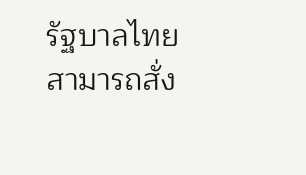รัฐบาลไทยสามารถสั่ง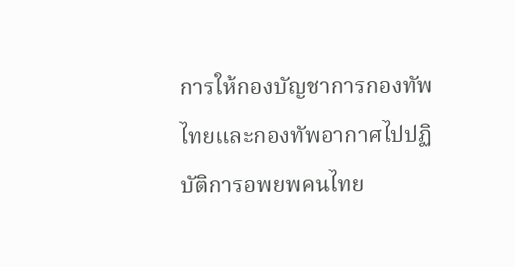การให้กองบัญชาการกองทัพไทยและกองทัพอากาศไปปฏิบัติการอพยพคนไทย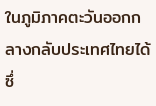ในภูมิภาคตะวันออกกลางกลับประเทศไทยได้ ซึ่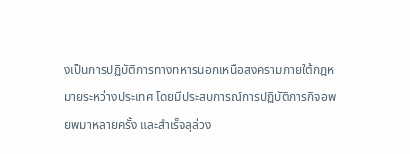งเป็นการปฏิบัติการทางทหารนอกเหนือสงครามภายใต้กฎหมายระหว่างประเทศ โดยมีประสบการณ์การปฏิบัติภารกิจอพยพมาหลายครั้ง และสำเร็จลุล่วง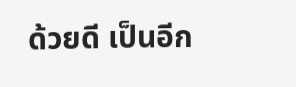ด้วยดี เป็นอีก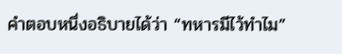คำตอบหนึ่งอธิบายได้ว่า “ทหารมีไว้ทำไม”